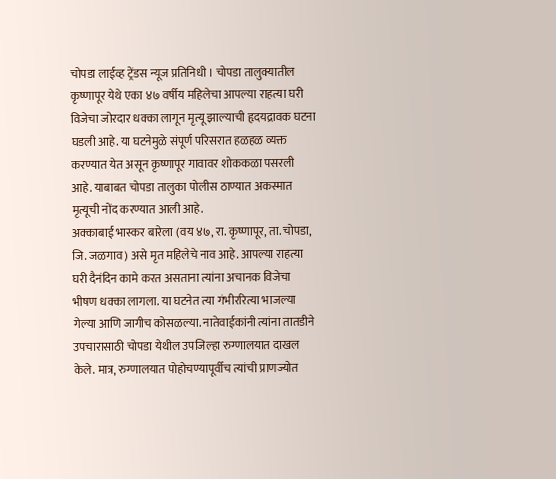चोपडा लाईव्ह ट्रेंडस न्यूज प्रतिनिधी । चोपडा तालुक्यातील कृष्णापूर येथे एका ४७ वर्षीय महिलेचा आपल्या राहत्या घरी विजेचा जोरदार धक्का लागून मृत्यू झाल्याची हृदयद्रावक घटना घडली आहे. या घटनेमुळे संपूर्ण परिसरात हळहळ व्यक्त करण्यात येत असून कृष्णापूर गावावर शोककळा पसरली आहे. याबाबत चोपडा तालुका पोलीस ठाण्यात अकस्मात मृत्यूची नोंद करण्यात आली आहे.
अक्काबाई भास्कर बारेला (वय ४७, रा. कृष्णापूर, ता. चोपडा, जि. जळगाव) असे मृत महिलेचे नाव आहे. आपल्या राहत्या घरी दैनंदिन कामे करत असताना त्यांना अचानक विजेचा भीषण धक्का लागला. या घटनेत त्या गंभीररित्या भाजल्या गेल्या आणि जागीच कोसळल्या. नातेवाईकांनी त्यांना तातडीने उपचारासाठी चोपडा येथील उपजिल्हा रुग्णालयात दाखल केले. मात्र, रुग्णालयात पोहोचण्यापूर्वीच त्यांची प्राणज्योत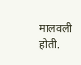मालवली होती.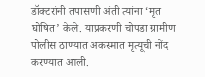डॉक्टरांनी तपासणी अंती त्यांना ‘मृत घोषित’ केले. याप्रकरणी चोपडा ग्रामीण पोलीस ठाण्यात अकस्मात मृत्यूची नोंद करण्यात आली.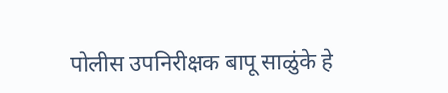पोलीस उपनिरीक्षक बापू साळुंके हे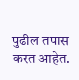पुढील तपास करत आहेत.